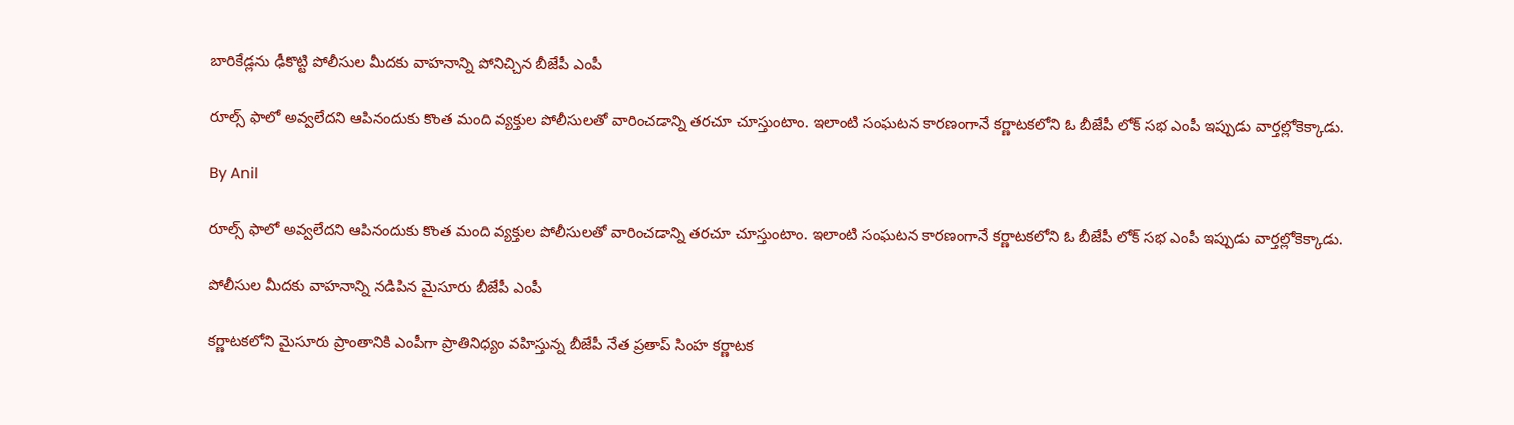బారికేడ్లను ఢీకొట్టి పోలీసుల మీదకు వాహనాన్ని పోనిచ్చిన బీజేపీ ఎంపీ

రూల్స్ ఫాలో అవ్వలేదని ఆపినందుకు కొంత మంది వ్యక్తుల పోలీసులతో వారించడాన్ని తరచూ చూస్తుంటాం. ఇలాంటి సంఘటన కారణంగానే కర్ణాటకలోని ఓ బీజేపీ లోక్ సభ ఎంపీ ఇప్పుడు వార్తల్లోకెక్కాడు.

By Anil

రూల్స్ ఫాలో అవ్వలేదని ఆపినందుకు కొంత మంది వ్యక్తుల పోలీసులతో వారించడాన్ని తరచూ చూస్తుంటాం. ఇలాంటి సంఘటన కారణంగానే కర్ణాటకలోని ఓ బీజేపీ లోక్ సభ ఎంపీ ఇప్పుడు వార్తల్లోకెక్కాడు.

పోలీసుల మీదకు వాహనాన్ని నడిపిన మైసూరు బీజేపీ ఎంపీ

కర్ణాటకలోని మైసూరు ప్రాంతానికి ఎంపీగా ప్రాతినిధ్యం వహిస్తున్న బీజేపీ నేత ప్రతాప్ సింహ కర్ణాటక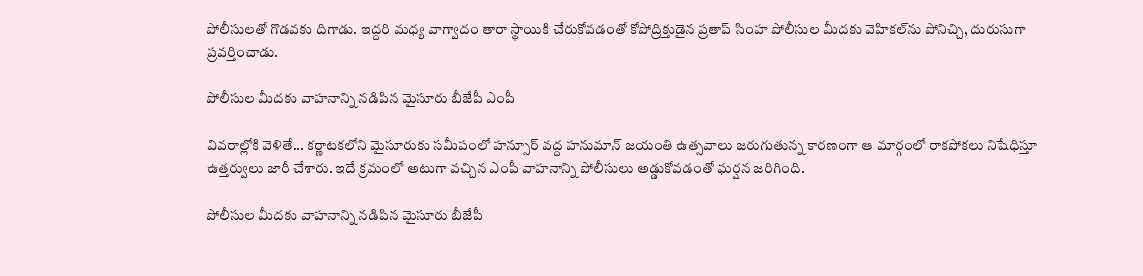పోలీసులతో గొడవకు దిగాడు. ఇద్దరి మధ్య వాగ్వాదం తారా స్థాయికి చేరుకోవడంతో కోపోద్రిక్తుడైన ప్రతాప్ సింహ పోలీసుల మీదకు వెహికల్‍ను పోనిచ్చి, దురుసుగా ప్రవర్తించాడు.

పోలీసుల మీదకు వాహనాన్ని నడిపిన మైసూరు బీజేపీ ఎంపీ

వివరాల్లోకి వెళితే... కర్ణాటకలోని మైసూరుకు సమీపంలో హన్సూర్ వద్ద హనుమాన్ జయంతి ఉత్సవాలు జరుగుతున్న కారణంగా ఆ మార్గంలో రాకపోకలు నిషేధిస్తూ ఉత్తర్వులు జారీ చేశారు. ఇదే క్రమంలో అటుగా వచ్చిన ఎంపీ వాహనాన్ని పోలీసులు అడ్డుకోవడంతో ఘర్షన జరిగింది.

పోలీసుల మీదకు వాహనాన్ని నడిపిన మైసూరు బీజేపీ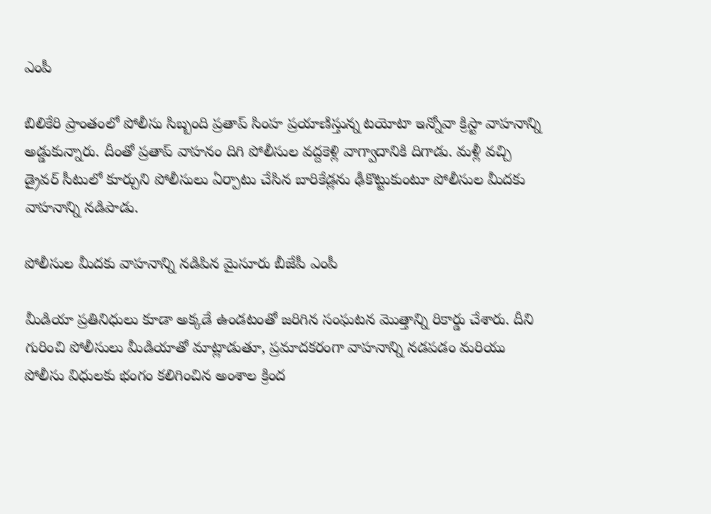ఎంపీ

బిలికేరి ప్రాంతంలో పోలీసు సిబ్బంది ప్రతాప్ సింహ ప్రయాణిస్తున్న టయోటా ఇన్నోవా క్రిస్టా వాహనాన్ని అడ్డుకున్నారు. దీంతో ప్రతాప్ వాహనం దిగి పోలీసుల వద్దకెళ్లి వాగ్వాదానికి దిగాడు. మళ్లీ వచ్చి డ్రైవర్ సీటులో కూర్చుని పోలీసులు ఏర్పాటు చేసిన బారికేడ్లను ఢీకొట్టుకుంటూ పోలీసుల మీదకు వాహనాన్ని నడిపాడు.

పోలీసుల మీదకు వాహనాన్ని నడిపిన మైసూరు బీజేపీ ఎంపీ

మీడియా ప్రతినిధులు కూడా అక్కడే ఉండటంతో జరిగిన సంఘటన మొత్తాన్ని రికార్డు చేశారు. దీని గురించి పోలీసులు మీడియాతో మాట్లాడుతూ, ప్రమాదకరంగా వాహనాన్ని నడపడం మరియు పోలీసు విధులకు భంగం కలిగించిన అంశాల క్రింద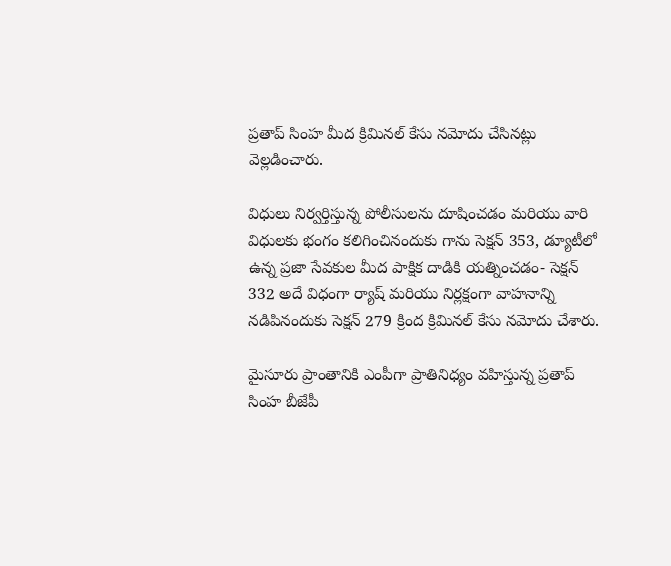ప్రతాప్ సింహ మీద క్రిమినల్ కేసు నమోదు చేసినట్లు వెల్లడించారు.

విధులు నిర్వర్తిస్తున్న పోలీసులను దూషించడం మరియు వారి విధులకు భంగం కలిగించినందుకు గాను సెక్షన్ 353, డ్యూటీలో ఉన్న ప్రజా సేవకుల మీద పాక్షిక దాడికి యత్నించడం- సెక్షన్ 332 అదే విధంగా ర్యాష్ మరియు నిర్లక్షంగా వాహనాన్ని నడిపినందుకు సెక్షన్ 279 క్రింద క్రిమినల్ కేసు నమోదు చేశారు.

మైసూరు ప్రాంతానికి ఎంపీగా ప్రాతినిధ్యం వహిస్తున్న ప్రతాప్ సింహ బీజేపీ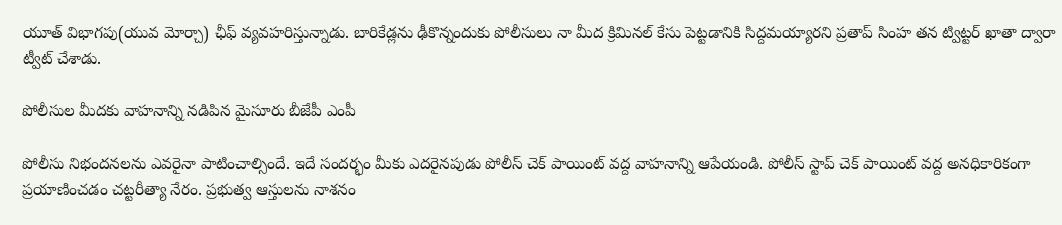యూత్ విభాగపు(యువ మోర్చా) ఛీఫ్ వ్యవహరిస్తున్నాడు. బారికేడ్లను ఢీకొన్నందుకు పోలీసులు నా మీద క్రిమినల్ కేసు పెట్టడానికి సిద్దమయ్యారని ప్రతాప్ సింహ తన ట్విట్టర్ ఖాతా ద్వారా ట్వీట్ చేశాడు.

పోలీసుల మీదకు వాహనాన్ని నడిపిన మైసూరు బీజేపీ ఎంపీ

పోలీసు నిభందనలను ఎవరైనా పాటించాల్సిందే. ఇదే సందర్భం మీకు ఎదరైనపుడు పోలీస్ చెక్ పాయింట్ వద్ద వాహనాన్ని ఆపేయండి. పోలీస్ స్టాప్ చెక్ పాయింట్ వద్ద అనధికారికంగా ప్రయాణించడం చట్టరీత్యా నేరం. ప్రభుత్వ ఆస్తులను నాశనం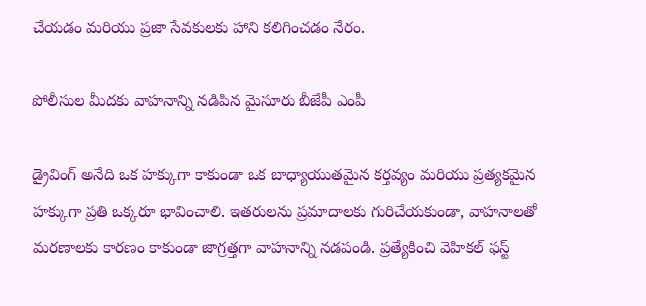చేయడం మరియు ప్రజా సేవకులకు హాని కలిగించడం నేరం.

పోలీసుల మీదకు వాహనాన్ని నడిపిన మైసూరు బీజేపీ ఎంపీ

డ్రైవింగ్ అనేది ఒక హక్కుగా కాకుండా ఒక బాధ్యాయుతమైన కర్తవ్యం మరియు ప్రత్యకమైన హక్కుగా ప్రతి ఒక్కరూ భావించాలి. ఇతరులను ప్రమాదాలకు గురిచేయకుండా, వాహనాలతో మరణాలకు కారణం కాకుండా జాగ్రత్తగా వాహనాన్ని నడపండి. ప్రత్యేకించి వెహికల్ ఫస్ట్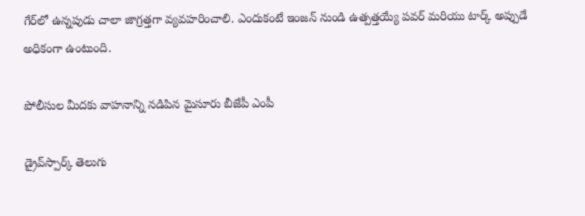గేర్‌లో ఉన్నపుడు చాలా జాగ్రత్తగా వ్యవహరించాలి. ఎందుకంటే ఇంజన్ నుండి ఉత్పత్తయ్యే పవర్ మరియు టార్క్ అప్పుడే అధికంగా ఉంటుంది.

పోలీసుల మీదకు వాహనాన్ని నడిపిన మైసూరు బీజేపీ ఎంపీ

డ్రైవ్‌స్పార్క్ తెలుగు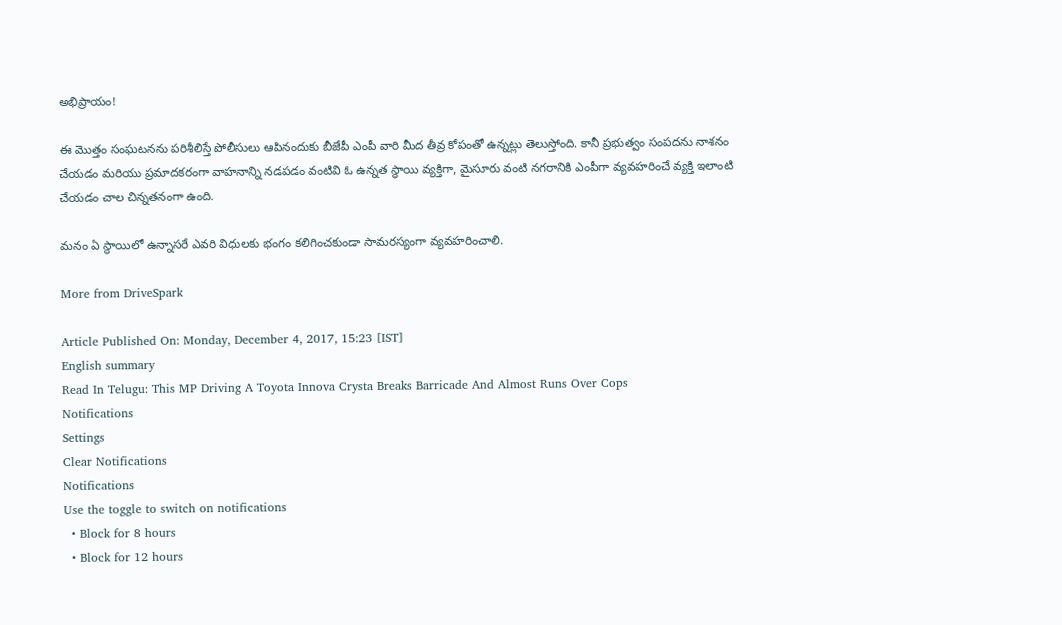అభిప్రాయం!

ఈ మొత్తం సంఘటనను పరిశీలిస్తే పోలీసులు ఆపినందుకు బీజేపీ ఎంపీ వారి మీద తీవ్ర కోపంతో ఉన్నట్లు తెలుస్తోంది. కానీ ప్రభుత్వం సంపదను నాశనం చేయడం మరియు ప్రమాదకరంగా వాహనాన్ని నడపడం వంటివి ఓ ఉన్నత స్థాయి వ్యక్తిగా, మైసూరు వంటి నగరానికి ఎంపీగా వ్యవహరించే వ్యక్తి ఇలాంటి చేయడం చాల చిన్నతనంగా ఉంది.

మనం ఏ స్థాయిలో ఉన్నాసరే ఎవరి విధులకు భంగం కలిగించకుండా సామరస్యంగా వ్యవహరించాలి.

More from DriveSpark

Article Published On: Monday, December 4, 2017, 15:23 [IST]
English summary
Read In Telugu: This MP Driving A Toyota Innova Crysta Breaks Barricade And Almost Runs Over Cops
Notifications
Settings
Clear Notifications
Notifications
Use the toggle to switch on notifications
  • Block for 8 hours
  • Block for 12 hours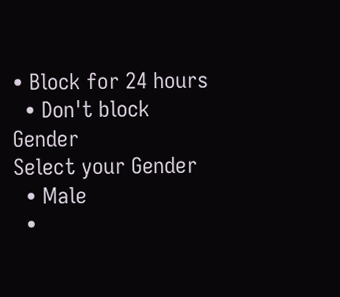• Block for 24 hours
  • Don't block
Gender
Select your Gender
  • Male
  •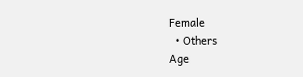Female
  • Others
Age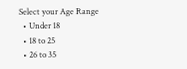Select your Age Range
  • Under 18
  • 18 to 25
  • 26 to 35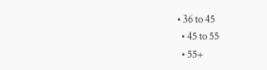• 36 to 45
  • 45 to 55
  • 55+